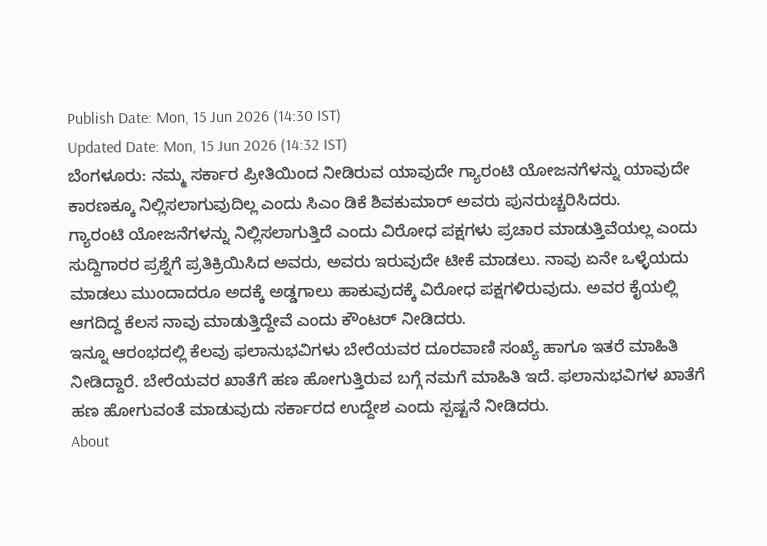Publish Date: Mon, 15 Jun 2026 (14:30 IST)
Updated Date: Mon, 15 Jun 2026 (14:32 IST)
ಬೆಂಗಳೂರು: ನಮ್ಮ ಸರ್ಕಾರ ಪ್ರೀತಿಯಿಂದ ನೀಡಿರುವ ಯಾವುದೇ ಗ್ಯಾರಂಟಿ ಯೋಜನಗೆಳನ್ನು ಯಾವುದೇ ಕಾರಣಕ್ಕೂ ನಿಲ್ಲಿಸಲಾಗುವುದಿಲ್ಲ ಎಂದು ಸಿಎಂ ಡಿಕೆ ಶಿವಕುಮಾರ್ ಅವರು ಪುನರುಚ್ಚರಿಸಿದರು.
ಗ್ಯಾರಂಟಿ ಯೋಜನೆಗಳನ್ನು ನಿಲ್ಲಿಸಲಾಗುತ್ತಿದೆ ಎಂದು ವಿರೋಧ ಪಕ್ಷಗಳು ಪ್ರಚಾರ ಮಾಡುತ್ತಿವೆಯಲ್ಲ ಎಂದು ಸುದ್ದಿಗಾರರ ಪ್ರಶ್ನೆಗೆ ಪ್ರತಿಕ್ರಿಯಿಸಿದ ಅವರು, ಅವರು ಇರುವುದೇ ಟೀಕೆ ಮಾಡಲು. ನಾವು ಏನೇ ಒಳ್ಳೆಯದು ಮಾಡಲು ಮುಂದಾದರೂ ಅದಕ್ಕೆ ಅಡ್ಡಗಾಲು ಹಾಕುವುದಕ್ಕೆ ವಿರೋಧ ಪಕ್ಷಗಳಿರುವುದು. ಅವರ ಕೈಯಲ್ಲಿ ಆಗದಿದ್ದ ಕೆಲಸ ನಾವು ಮಾಡುತ್ತಿದ್ದೇವೆ ಎಂದು ಕೌಂಟರ್ ನೀಡಿದರು.
ಇನ್ನೂ ಆರಂಭದಲ್ಲಿ ಕೆಲವು ಫಲಾನುಭವಿಗಳು ಬೇರೆಯವರ ದೂರವಾಣಿ ಸಂಖ್ಯೆ ಹಾಗೂ ಇತರೆ ಮಾಹಿತಿ ನೀಡಿದ್ದಾರೆ. ಬೇರೆಯವರ ಖಾತೆಗೆ ಹಣ ಹೋಗುತ್ತಿರುವ ಬಗ್ಗೆ ನಮಗೆ ಮಾಹಿತಿ ಇದೆ. ಫಲಾನುಭವಿಗಳ ಖಾತೆಗೆ ಹಣ ಹೋಗುವಂತೆ ಮಾಡುವುದು ಸರ್ಕಾರದ ಉದ್ದೇಶ ಎಂದು ಸ್ಪಷ್ಟನೆ ನೀಡಿದರು.
About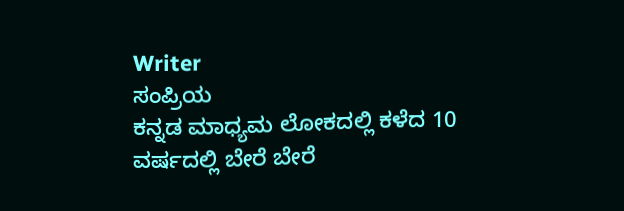Writer
ಸಂಪ್ರಿಯ
ಕನ್ನಡ ಮಾಧ್ಯಮ ಲೋಕದಲ್ಲಿ ಕಳೆದ 10 ವರ್ಷದಲ್ಲಿ ಬೇರೆ ಬೇರೆ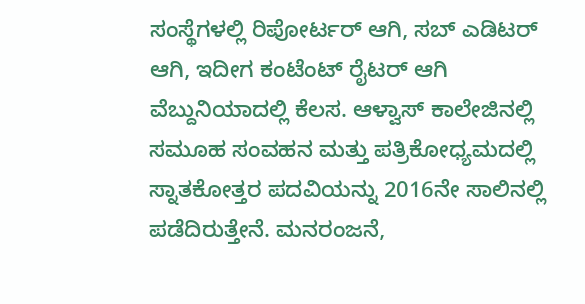ಸಂಸ್ಥೆಗಳಲ್ಲಿ ರಿಪೋರ್ಟರ್ ಆಗಿ, ಸಬ್ ಎಡಿಟರ್ ಆಗಿ, ಇದೀಗ ಕಂಟೆಂಟ್ ರೈಟರ್ ಆಗಿ ವೆಬ್ದುನಿಯಾದಲ್ಲಿ ಕೆಲಸ. ಆಳ್ವಾಸ್ ಕಾಲೇಜಿನಲ್ಲಿ ಸಮೂಹ ಸಂವಹನ ಮತ್ತು ಪತ್ರಿಕೋಧ್ಯಮದಲ್ಲಿ ಸ್ನಾತಕೋತ್ತರ ಪದವಿಯನ್ನು 2016ನೇ ಸಾಲಿನಲ್ಲಿ ಪಡೆದಿರುತ್ತೇನೆ. ಮನರಂಜನೆ,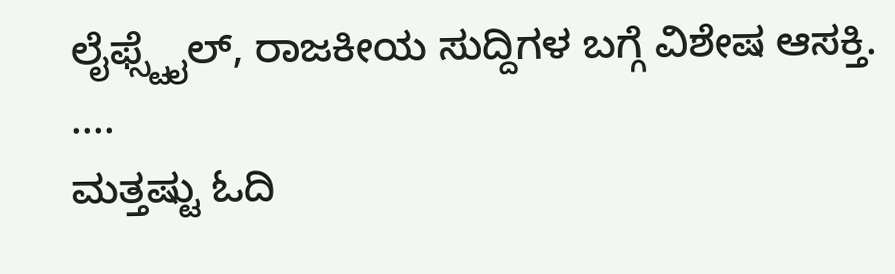ಲೈಫ್ಸ್ಟೈಲ್, ರಾಜಕೀಯ ಸುದ್ದಿಗಳ ಬಗ್ಗೆ ವಿಶೇಷ ಆಸಕ್ತಿ. ....
ಮತ್ತಷ್ಟು ಓದಿ